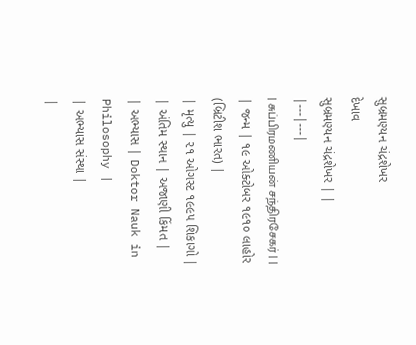સુબ્રમણ્યન ચંદ્રશેખર
દેખાવ
સુબ્રમણ્યન ચંદ્રશેખર | |
|---|---|
| சுப்பிரமணியன் சந்திரசேகர் | |
| જન્મ | ૧૯ ઓક્ટોબર ૧૯૧૦ લાહોર (બ્રિટીશ ભારત) |
| મૃત્યુ | ૨૧ ઓગસ્ટ ૧૯૯૫ શિકાગો |
| અંતિમ સ્થાન | અજાણી કિંમત |
| અભ્યાસ | Doktor Nauk in Philosophy |
| અભ્યાસ સંસ્થા |
|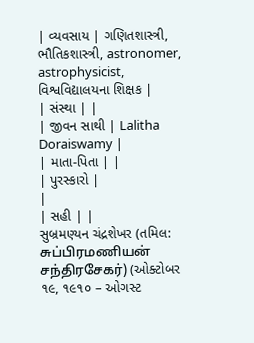| વ્યવસાય | ગણિતશાસ્ત્રી, ભૌતિકશાસ્ત્રી, astronomer, astrophysicist, વિશ્વવિદ્યાલયના શિક્ષક |
| સંસ્થા | |
| જીવન સાથી | Lalitha Doraiswamy |
| માતા-પિતા | |
| પુરસ્કારો |
|
| સહી | |
સુબ્રમણ્યન ચંદ્રશેખર (તમિલ: சுப்பிரமணியன் சந்திரசேகர்) (ઓક્ટોબર ૧૯, ૧૯૧૦ – ઓગસ્ટ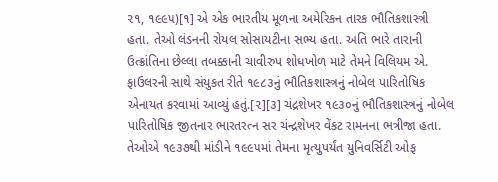૨૧, ૧૯૯૫)[૧] એ એક ભારતીય મૂળના અમેરિકન તારક ભૌતિકશાસ્ત્રી હતા. તેઓ લંડનની રોયલ સોસાયટીના સભ્ય હતા. અતિ ભારે તારાની ઉત્ક્રાંતિના છેલ્લા તબક્કાની ચાવીરુપ શોધખોળ માટે તેમને વિલિયમ એ. ફાઉલરની સાથે સંયુકત રીતે ૧૯૮૩નું ભૌતિકશાસ્ત્રનું નોબેલ પારિતોષિક એનાયત કરવામાં આવ્યું હતું.[૨][૩] ચંદ્રશેખર ૧૯૩૦નું ભૌતિકશાસ્ત્રનું નોબેલ પારિતોષિક જીતનાર ભારતરત્ન સર ચંન્દ્રશેખર વેંકટ રામનના ભત્રીજા હતા. તેઓએ ૧૯૩૭થી માંડીને ૧૯૯૫માં તેમના મૃત્યુપર્યંત યુનિવર્સિટી ઓફ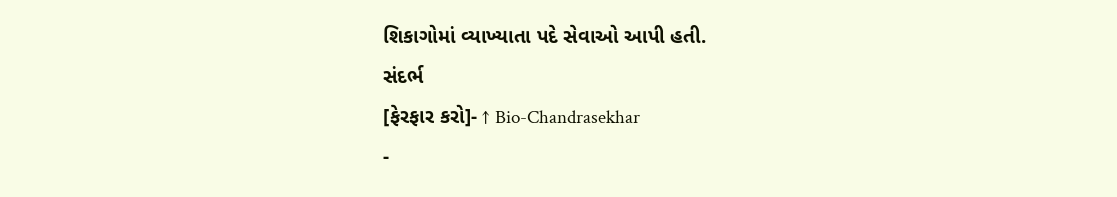શિકાગોમાં વ્યાખ્યાતા પદે સેવાઓ આપી હતી.
સંદર્ભ
[ફેરફાર કરો]- ↑ Bio-Chandrasekhar
-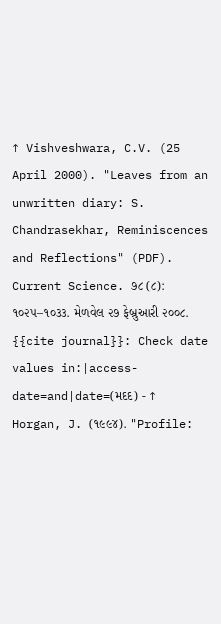↑ Vishveshwara, C.V. (25 April 2000). "Leaves from an unwritten diary: S. Chandrasekhar, Reminiscences and Reflections" (PDF). Current Science. ૭૮ (૮): ૧૦૨૫–૧૦૩૩. મેળવેલ ૨૭ ફેબ્રુઆરી ૨૦૦૮.
{{cite journal}}: Check date values in:|access-date=and|date=(મદદ) - ↑ Horgan, J. (૧૯૯૪). "Profile: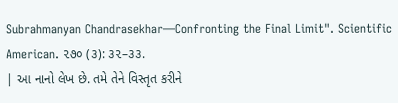Subrahmanyan Chandrasekhar—Confronting the Final Limit". Scientific American. ૨૭૦ (૩): ૩૨–૩૩.
| આ નાનો લેખ છે. તમે તેને વિસ્તૃત કરીને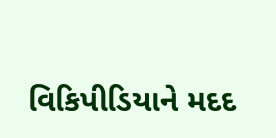વિકિપીડિયાને મદદ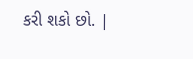કરી શકો છો. |